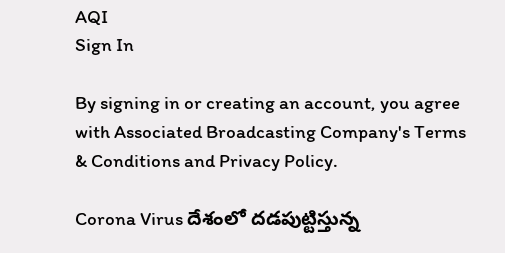AQI
Sign In

By signing in or creating an account, you agree with Associated Broadcasting Company's Terms & Conditions and Privacy Policy.

Corona Virus దేశంలో దడపుట్టిస్తున్న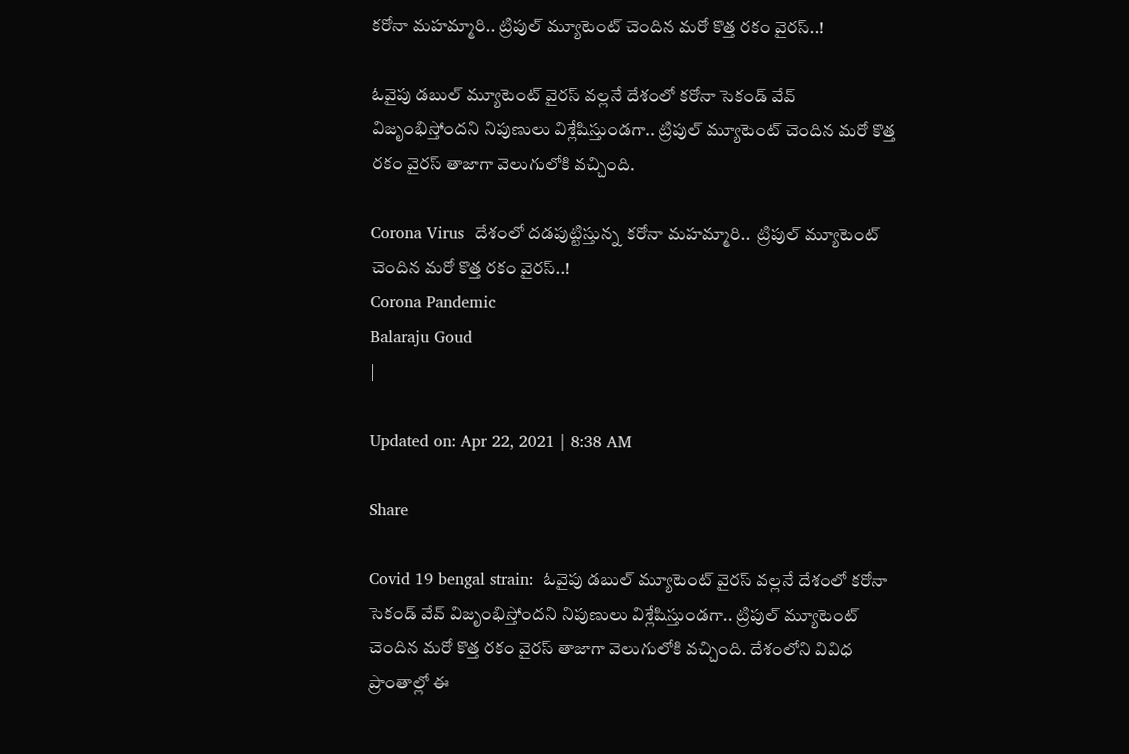కరోనా మహమ్మారి.. ట్రిపుల్‌ మ్యూటెంట్‌ చెందిన మరో కొత్త రకం వైరస్‌..!

ఓవైపు డబుల్‌ మ్యూటెంట్‌ వైరస్‌ వల్లనే దేశంలో కరోనా సెకండ్‌ వేవ్‌ విజృంభిస్తోందని నిపుణులు విశ్లేషిస్తుండగా.. ట్రిపుల్‌ మ్యూటెంట్‌ చెందిన మరో కొత్త రకం వైరస్‌ తాజాగా వెలుగులోకి వచ్చింది.

Corona Virus  దేశంలో దడపుట్టిస్తున్న  కరోనా మహమ్మారి..  ట్రిపుల్‌ మ్యూటెంట్‌ చెందిన మరో కొత్త రకం వైరస్‌..!
Corona Pandemic
Balaraju Goud
|

Updated on: Apr 22, 2021 | 8:38 AM

Share

Covid 19 bengal strain:  ఓవైపు డబుల్‌ మ్యూటెంట్‌ వైరస్‌ వల్లనే దేశంలో కరోనా సెకండ్‌ వేవ్‌ విజృంభిస్తోందని నిపుణులు విశ్లేషిస్తుండగా.. ట్రిపుల్‌ మ్యూటెంట్‌ చెందిన మరో కొత్త రకం వైరస్‌ తాజాగా వెలుగులోకి వచ్చింది. దేశంలోని వివిధ ప్రాంతాల్లో ఈ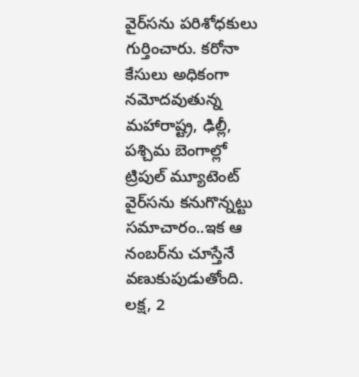వైర్‌సను పరిశోధకులు గుర్తించారు. కరోనా కేసులు అధికంగా నమోదవుతున్న మహారాష్ట్ర, ఢిల్లీ, పశ్చిమ బెంగాల్లో ట్రిపుల్‌ మ్యూటెంట్‌ వైర్‌సను కనుగొన్నట్టు సమాచారం..ఇక ఆ నంబర్‌ను చూస్తేనే వణుకుపుడుతోంది. లక్ష, 2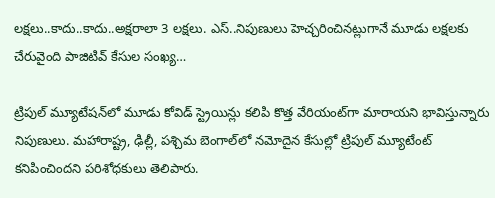లక్షలు..కాదు..కాదు..అక్షరాలా 3 లక్షలు. ఎస్‌..నిపుణులు హెచ్చరించినట్లుగానే మూడు లక్షలకు చేరువైంది పాజిటివ్‌ కేసుల సంఖ్య…

ట్రిపుల్‌ మ్యూటేషన్‌లో మూడు కోవిడ్‌ స్ట్రెయిన్లు కలిపి కొత్త వేరియంట్‌గా మారాయని భావిస్తున్నారు నిపుణులు. మహారాష్ట్ర, ఢిల్లీ, పశ్చిమ బెంగాల్‌లో నమోదైన కేసుల్లో ట్రిపుల్‌ మ్యూటేంట్‌ కనిపించిందని పరిశోధకులు తెలిపారు.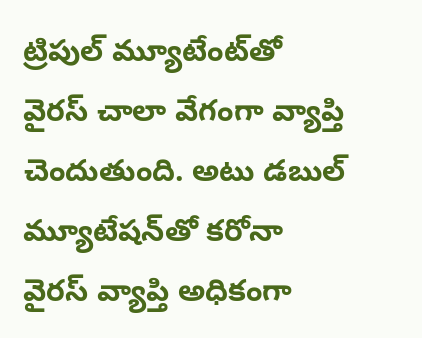ట్రిపుల్‌ మ్యూటేంట్‌తో వైరస్‌ చాలా వేగంగా వ్యాప్తి చెందుతుంది. అటు డబుల్‌ మ్యూటేషన్‌తో కరోనా వైరస్‌ వ్యాప్తి అధికంగా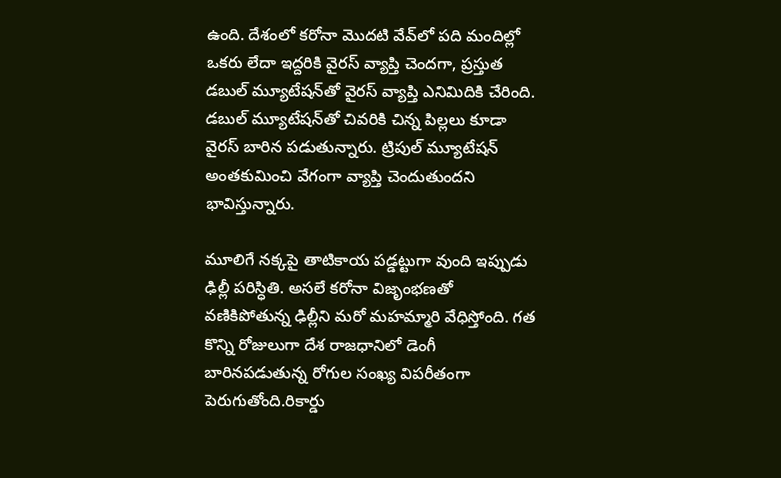ఉంది. దేశంలో కరోనా మొదటి వేవ్‌లో పది మందిల్లో ఒకరు లేదా ఇద్దరికి వైరస్‌ వ్యాప్తి చెందగా, ప్రస్తుత డబుల్‌ మ్యూటేషన్‌తో వైరస్‌ వ్యాప్తి ఎనిమిదికి చేరింది. డబుల్‌ మ్యూటేషన్‌తో చివరికి చిన్న పిల్లలు కూడా వైరస్‌ బారిన పడుతున్నారు. ట్రిపుల్‌ మ్యూటేషన్ అంతకుమించి వేగంగా వ్యాప్తి చెందుతుందని భావిస్తున్నారు.

మూలిగే నక్కపై తాటికాయ పడ్డట్టుగా వుంది ఇప్పుడు ఢిల్లీ పరిస్ధితి. అసలే కరోనా విజృంభణతో వణికిపోతున్న ఢిల్లీని మరో మహమ్మారి వేధిస్తోంది. గత కొన్ని రోజులుగా దేశ రాజధానిలో డెంగీ బారినపడుతున్న రోగుల సంఖ్య విపరీతంగా పెరుగుతోంది.రికార్డు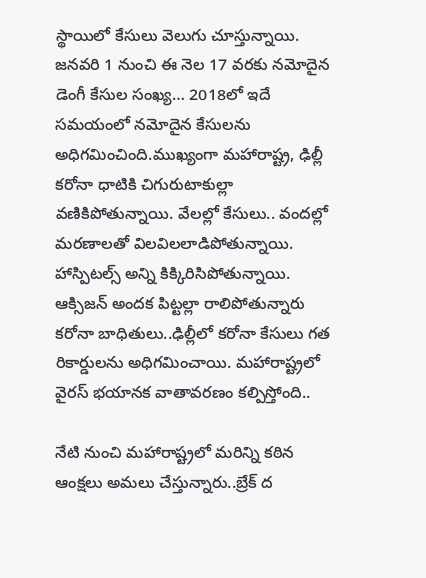స్థాయిలో కేసులు వెలుగు చూస్తున్నాయి. జనవరి 1 నుంచి ఈ నెల 17 వరకు నమోదైన డెంగీ కేసుల సంఖ్య… 2018లో ఇదే సమయంలో నమోదైన కేసులను అధిగమించింది.ముఖ్యంగా మహారాష్ట్ర, ఢిల్లీ కరోనా ధాటికి చిగురుటాకుల్లా వణికిపోతున్నాయి. వేలల్లో కేసులు.. వందల్లో మరణాలతో విలవిలలాడిపోతున్నాయి. హాస్పిటల్స్‌ అన్ని కిక్కిరిసిపోతున్నాయి. ఆక్సిజన్‌ అందక పిట్టల్లా రాలిపోతున్నారు కరోనా బాధితులు..ఢిల్లీలో కరోనా కేసులు గత రికార్డులను అధిగమించాయి. మహారాష్ట్రలో వైరస్ భయానక వాతావరణం కల్పిస్తోంది..

నేటి నుంచి మహారాష్ట్రలో మరిన్ని కఠిన ఆంక్షలు అమలు చేస్తున్నారు..బ్రేక్‌ ద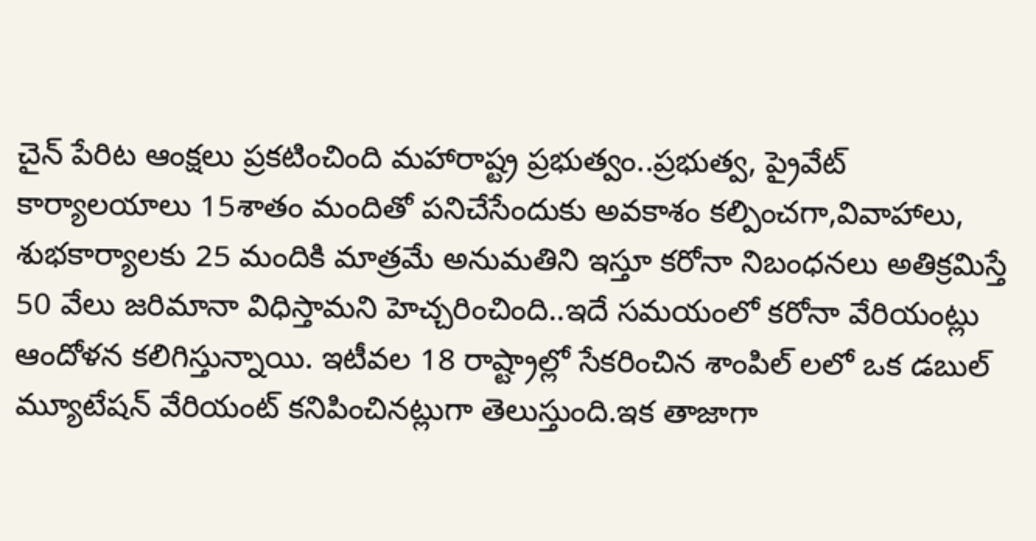చైన్‌ పేరిట ఆంక్షలు ప్రకటించింది మహారాష్ట్ర ప్రభుత్వం..ప్రభుత్వ, ప్రైవేట్‌ కార్యాలయాలు 15శాతం మందితో పనిచేసేందుకు అవకాశం కల్పించగా,వివాహాలు, శుభకార్యాలకు 25 మందికి మాత్రమే అనుమతిని ఇస్తూ కరోనా నిబంధనలు అతిక్రమిస్తే 50 వేలు జరిమానా విధిస్తామని హెచ్చరించింది..ఇదే సమయంలో కరోనా వేరియంట్లు ఆందోళన కలిగిస్తున్నాయి. ఇటీవల 18 రాష్ట్రాల్లో సేకరించిన శాంపిల్ లలో ఒక డబుల్ మ్యూటేషన్ వేరియంట్ కనిపించినట్లుగా తెలుస్తుంది.ఇక తాజాగా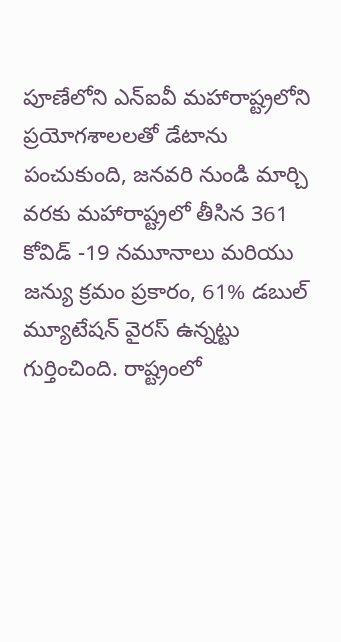పూణేలోని ఎన్ఐవీ మహారాష్ట్రలోని ప్రయోగశాలలతో డేటాను పంచుకుంది, జనవరి నుండి మార్చి వరకు మహారాష్ట్రలో తీసిన 361 కోవిడ్ -19 నమూనాలు మరియు జన్యు క్రమం ప్రకారం, 61% డబుల్ మ్యూటేషన్ వైరస్ ఉన్నట్టు గుర్తించింది. రాష్ట్రంలో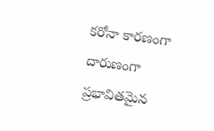కరోనా కారణంగా దారుణంగా ప్రభావితమైన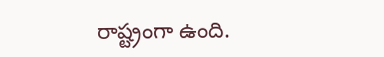రాష్ట్రంగా ఉంది.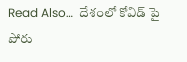Read Also…  దేశంలో కోవిడ్ పై పోరు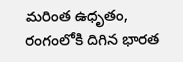మరింత ఉధృతం, రంగంలోకి దిగిన భారత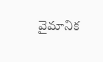వైమానిక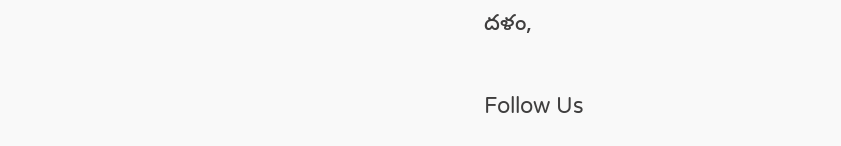దళం,

Follow Us